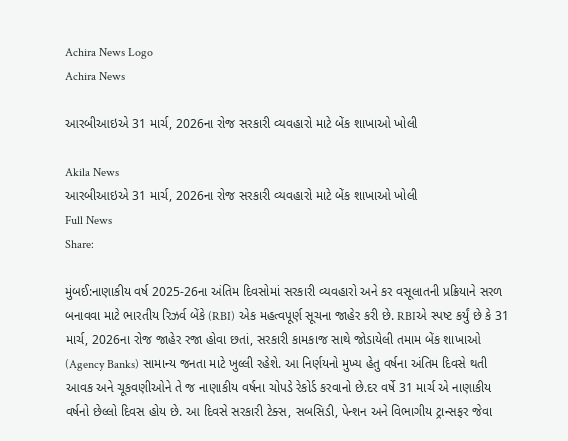Achira News Logo
Achira News

આરબીઆઇએ 31 માર્ચ, 2026ના રોજ સરકારી વ્યવહારો માટે બેંક શાખાઓ ખોલી

Akila News
આરબીઆઇએ 31 માર્ચ, 2026ના રોજ સરકારી વ્યવહારો માટે બેંક શાખાઓ ખોલી
Full News
Share:

મુંબઈ:નાણાકીય વર્ષ 2025-26ના અંતિમ દિવસોમાં સરકારી વ્યવહારો અને કર વસૂલાતની પ્રક્રિયાને સરળ બનાવવા માટે ભારતીય રિઝર્વ બેંકે (RBI) એક મહત્વપૂર્ણ સૂચના જાહેર કરી છે. RBIએ સ્પષ્ટ કર્યું છે કે 31 માર્ચ, 2026ના રોજ જાહેર રજા હોવા છતાં, સરકારી કામકાજ સાથે જોડાયેલી તમામ બેંક શાખાઓ (Agency Banks) સામાન્ય જનતા માટે ખુલ્લી રહેશે. આ નિર્ણયનો મુખ્ય હેતુ વર્ષના અંતિમ દિવસે થતી આવક અને ચૂકવણીઓને તે જ નાણાકીય વર્ષના ચોપડે રેકોર્ડ કરવાનો છે.દર વર્ષે 31 માર્ચ એ નાણાકીય વર્ષનો છેલ્લો દિવસ હોય છે. આ દિવસે સરકારી ટેક્સ, સબસિડી, પેન્શન અને વિભાગીય ટ્રાન્સફર જેવા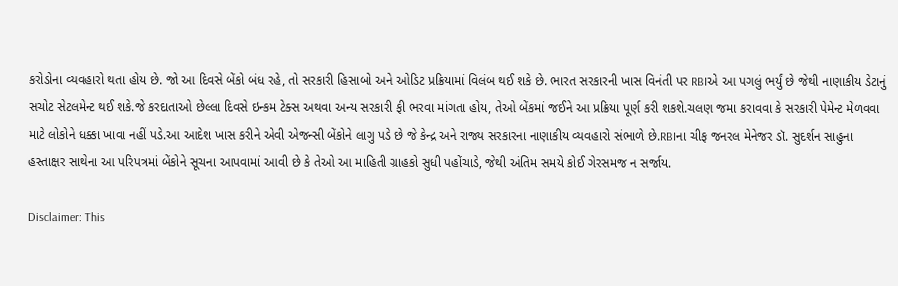કરોડોના વ્યવહારો થતા હોય છે. જો આ દિવસે બેંકો બંધ રહે, તો સરકારી હિસાબો અને ઓડિટ પ્રક્રિયામાં વિલંબ થઈ શકે છે. ભારત સરકારની ખાસ વિનંતી પર RBIએ આ પગલું ભર્યું છે જેથી નાણાકીય ડેટાનું સચોટ સેટલમેન્ટ થઈ શકે.જે કરદાતાઓ છેલ્લા દિવસે ઇન્કમ ટેક્સ અથવા અન્ય સરકારી ફી ભરવા માંગતા હોય, તેઓ બેંકમાં જઈને આ પ્રક્રિયા પૂર્ણ કરી શકશે.ચલણ જમા કરાવવા કે સરકારી પેમેન્ટ મેળવવા માટે લોકોને ધક્કા ખાવા નહીં પડે.આ આદેશ ખાસ કરીને એવી એજન્સી બેંકોને લાગુ પડે છે જે કેન્દ્ર અને રાજ્ય સરકારના નાણાકીય વ્યવહારો સંભાળે છે.RBIના ચીફ જનરલ મેનેજર ડૉ. સુદર્શન સાહુના હસ્તાક્ષર સાથેના આ પરિપત્રમાં બેંકોને સૂચના આપવામાં આવી છે કે તેઓ આ માહિતી ગ્રાહકો સુધી પહોંચાડે, જેથી અંતિમ સમયે કોઈ ગેરસમજ ન સર્જાય.

Disclaimer: This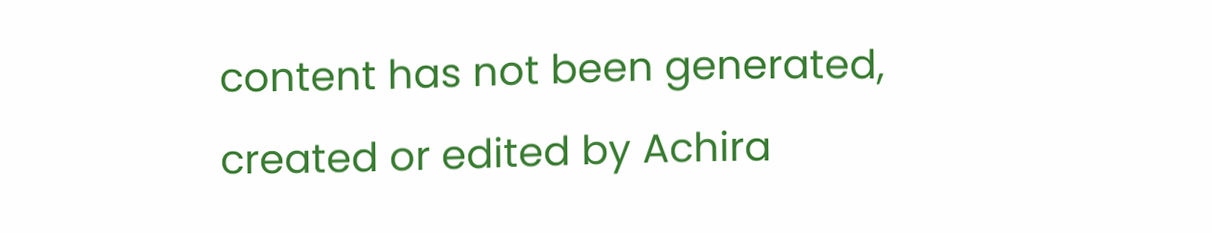content has not been generated, created or edited by Achira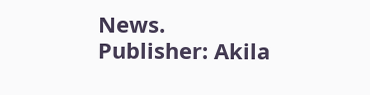News.
Publisher: Akila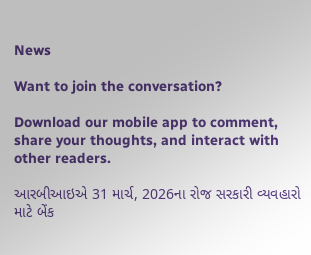News

Want to join the conversation?

Download our mobile app to comment, share your thoughts, and interact with other readers.

આરબીઆઇએ 31 માર્ચ, 2026ના રોજ સરકારી વ્યવહારો માટે બેંક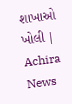શાખાઓ ખોલી | Achira News